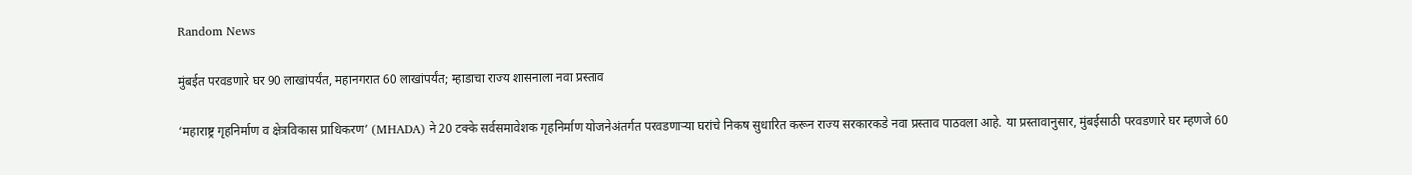Random News

मुंबईत परवडणारे घर 90 लाखांपर्यंत, महानगरात 60 लाखांपर्यंत; म्हाडाचा राज्य शासनाला नवा प्रस्ताव

‘महाराष्ट्र गृहनिर्माण व क्षेत्रविकास प्राधिकरण’ (MHADA) ने 20 टक्के सर्वसमावेशक गृहनिर्माण योजनेअंतर्गत परवडणाऱ्या घरांचे निकष सुधारित करून राज्य सरकारकडे नवा प्रस्ताव पाठवला आहे. या प्रस्तावानुसार, मुंबईसाठी परवडणारे घर म्हणजे 60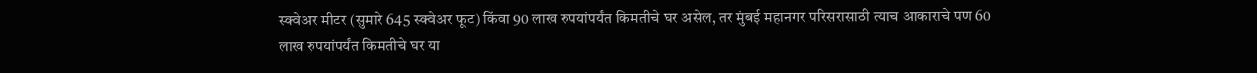स्क्वेअर मीटर (सुमारे 645 स्क्वेअर फूट) किंवा 90 लाख रुपयांपर्यंत किमतीचे घर असेल, तर मुंबई महानगर परिसरासाठी त्याच आकाराचे पण 60 लाख रुपयांपर्यंत किमतीचे घर या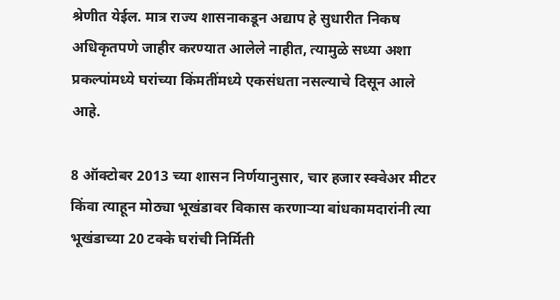श्रेणीत येईल. मात्र राज्य शासनाकडून अद्याप हे सुधारीत निकष अधिकृतपणे जाहीर करण्यात आलेले नाहीत, त्यामुळे सध्या अशा प्रकल्पांमध्ये घरांच्या किंमतींमध्ये एकसंधता नसल्याचे दिसून आले आहे.

8 ऑक्टोबर 2013 च्या शासन निर्णयानुसार, चार हजार स्क्वेअर मीटर किंवा त्याहून मोठ्या भूखंडावर विकास करणाऱ्या बांधकामदारांनी त्या भूखंडाच्या 20 टक्के घरांची निर्मिती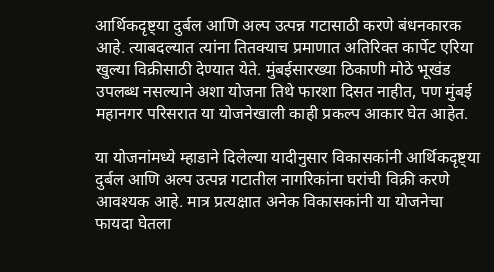आर्थिकदृष्ट्या दुर्बल आणि अल्प उत्पन्न गटासाठी करणे बंधनकारक आहे. त्याबदल्यात त्यांना तितक्याच प्रमाणात अतिरिक्त कार्पेट एरिया खुल्या विक्रीसाठी देण्यात येते. मुंबईसारख्या ठिकाणी मोठे भूखंड उपलब्ध नसल्याने अशा योजना तिथे फारशा दिसत नाहीत, पण मुंबई महानगर परिसरात या योजनेखाली काही प्रकल्प आकार घेत आहेत.

या योजनांमध्ये म्हाडाने दिलेल्या यादीनुसार विकासकांनी आर्थिकदृष्ट्या दुर्बल आणि अल्प उत्पन्न गटातील नागरिकांना घरांची विक्री करणे आवश्यक आहे. मात्र प्रत्यक्षात अनेक विकासकांनी या योजनेचा फायदा घेतला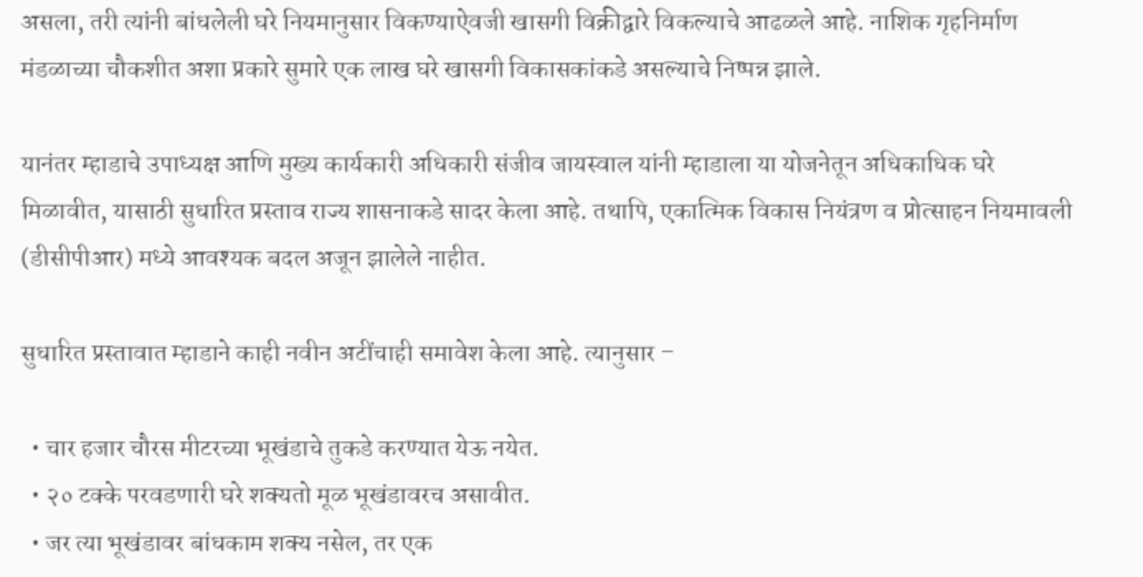असला, तरी त्यांनी बांधलेली घरे नियमानुसार विकण्याऐवजी खासगी विक्रीद्वारे विकल्याचे आढळले आहे. नाशिक गृहनिर्माण मंडळाच्या चौकशीत अशा प्रकारे सुमारे एक लाख घरे खासगी विकासकांकडे असल्याचे निष्पन्न झाले.

यानंतर म्हाडाचे उपाध्यक्ष आणि मुख्य कार्यकारी अधिकारी संजीव जायस्वाल यांनी म्हाडाला या योजनेतून अधिकाधिक घरे मिळावीत, यासाठी सुधारित प्रस्ताव राज्य शासनाकडे सादर केला आहे. तथापि, एकात्मिक विकास नियंत्रण व प्रोत्साहन नियमावली (डीसीपीआर) मध्ये आवश्यक बदल अजून झालेले नाहीत.

सुधारित प्रस्तावात म्हाडाने काही नवीन अटींचाही समावेश केला आहे. त्यानुसार –

  • चार हजार चौरस मीटरच्या भूखंडाचे तुकडे करण्यात येऊ नयेत.
  • २० टक्के परवडणारी घरे शक्यतो मूळ भूखंडावरच असावीत.
  • जर त्या भूखंडावर बांधकाम शक्य नसेल, तर एक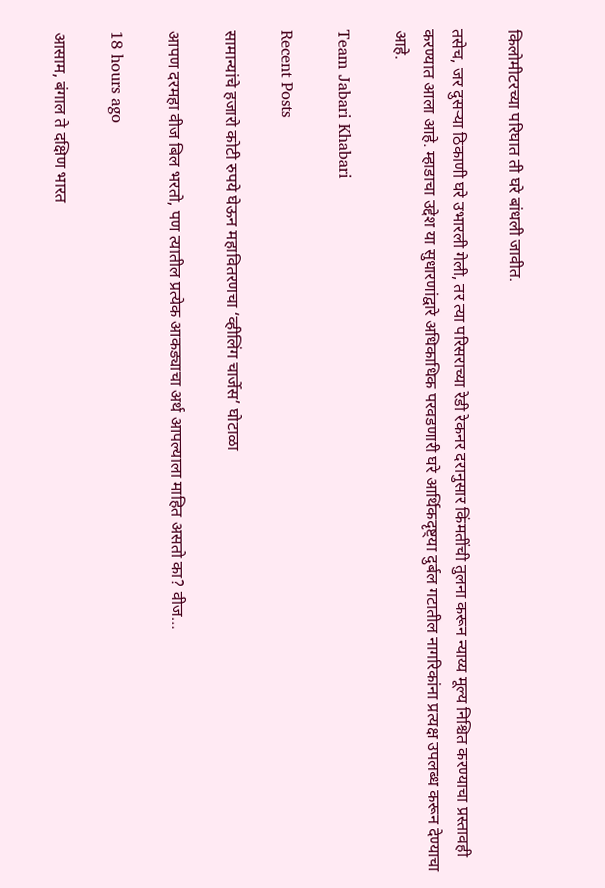किलोमीटरच्या परिघात ती घरे बांधली जावीत.

तसेच, जर दुसऱ्या ठिकाणी घरे उभारली गेली, तर त्या परिसराच्या रेडी रेकनर दरानुसार किंमतींची तुलना करून न्याय्य मूल्य निश्चित करण्याचा प्रस्तावही करण्यात आला आहे. म्हाडाचा उद्देश या सुधारणांद्वारे अधिकाधिक परवडणारी घरे आर्थिकदृष्ट्या दुर्बल गटातील नागरिकांना प्रत्यक्ष उपलब्ध करून देण्याचा आहे.

Team Jabari Khabari

Recent Posts

सामान्यांचे हजारो कोटी रुपये घेऊन महावितरणचा ‘व्हीलिंग चार्जेस’ घोटाळा

आपण दरमहा वीज बिल भरतो, पण त्यातील प्रत्येक आकड्याचा अर्थ आपल्याला माहित असतो का? वीज…

18 hours ago

आसाम, बंगाल ते दक्षिण भारत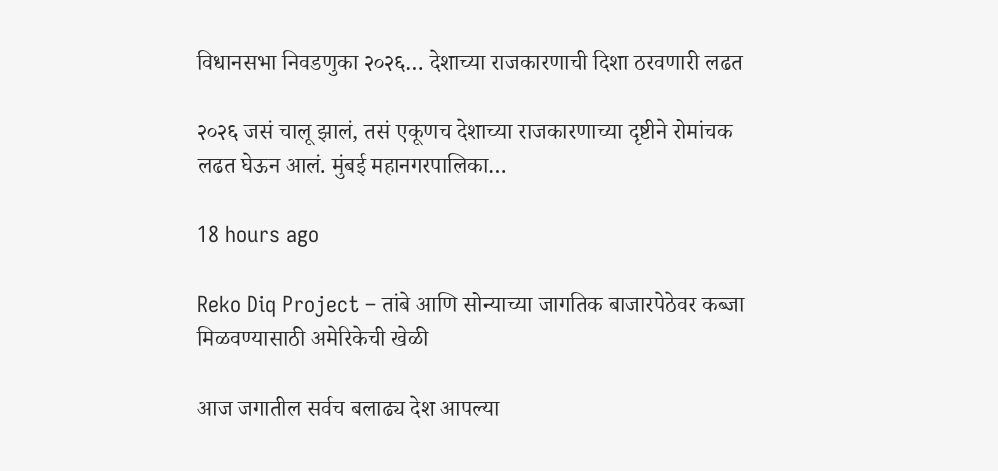विधानसभा निवडणुका २०२६… देशाच्या राजकारणाची दिशा ठरवणारी लढत

२०२६ जसं चालू झालं, तसं एकूणच देशाच्या राजकारणाच्या दृष्टीने रोमांचक लढत घेऊन आलं. मुंबई महानगरपालिका…

18 hours ago

Reko Diq Project – तांबे आणि सोन्याच्या जागतिक बाजारपेठेवर कब्जा मिळवण्यासाठी अमेरिकेची खेळी

आज जगातील सर्वच बलाढ्य देश आपल्या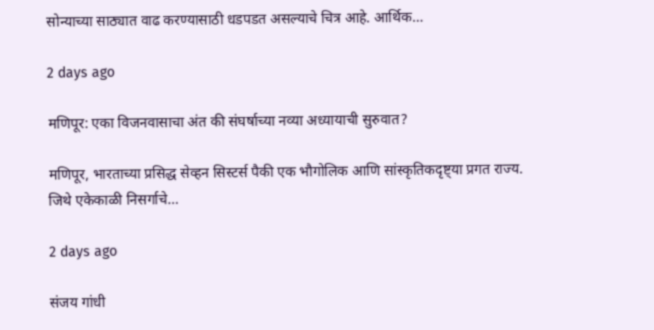सोन्याच्या साठ्यात वाढ करण्यासाठी धडपडत असल्याचे चित्र आहे. आर्थिक…

2 days ago

मणिपूर: एका विजनवासाचा अंत की संघर्षाच्या नव्या अध्यायाची सुरुवात?

मणिपूर, भारताच्या प्रसिद्ध सेव्हन सिस्टर्स पैकी एक भौगोलिक आणि सांस्कृतिकदृष्ट्या प्रगत राज्य. जिथे एकेकाळी निसर्गाचे…

2 days ago

संजय गांधी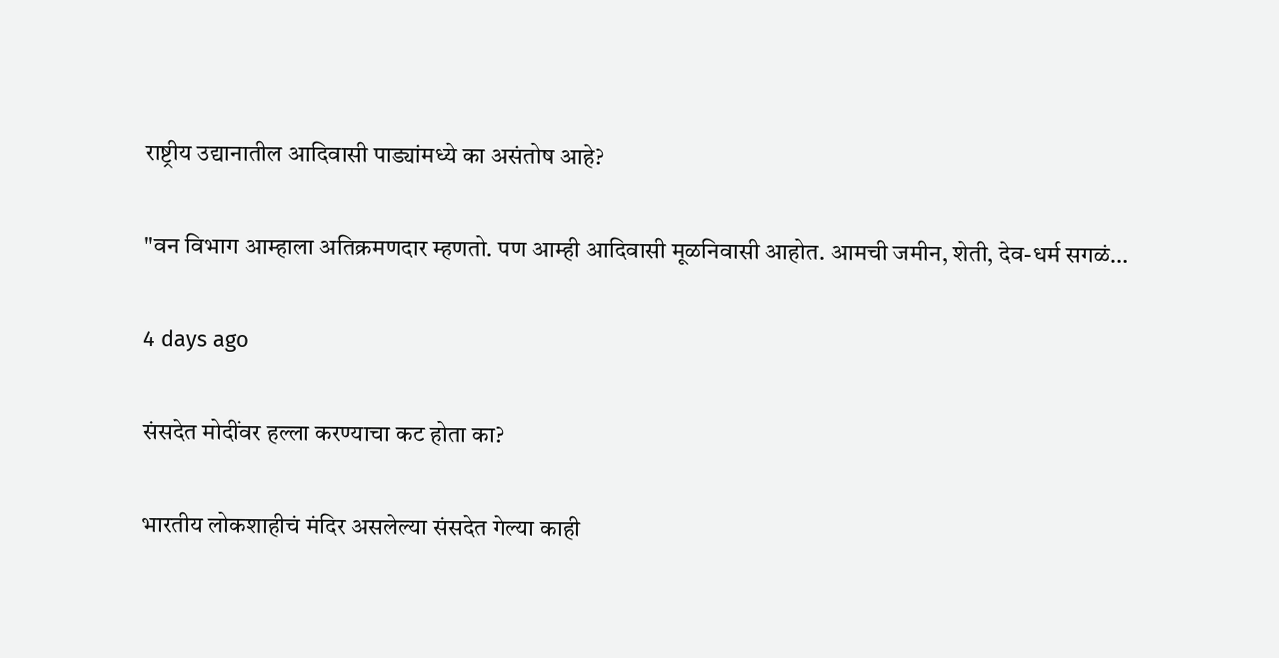राष्ट्रीय उद्यानातील आदिवासी पाड्यांमध्ये का असंतोष आहे?

"वन विभाग आम्हाला अतिक्रमणदार म्हणतो. पण आम्ही आदिवासी मूळनिवासी आहोत. आमची जमीन, शेती, देव-धर्म सगळं…

4 days ago

संसदेत मोदींवर हल्ला करण्याचा कट होता का?

भारतीय लोकशाहीचं मंदिर असलेल्या संसदेत गेल्या काही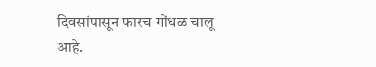दिवसांपासून फारच गोंधळ चालू आहे.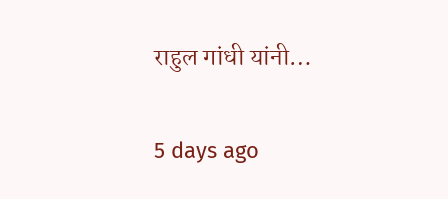राहुल गांधी यांनी…

5 days ago